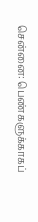சென்னை: பெண்களுக்காகப்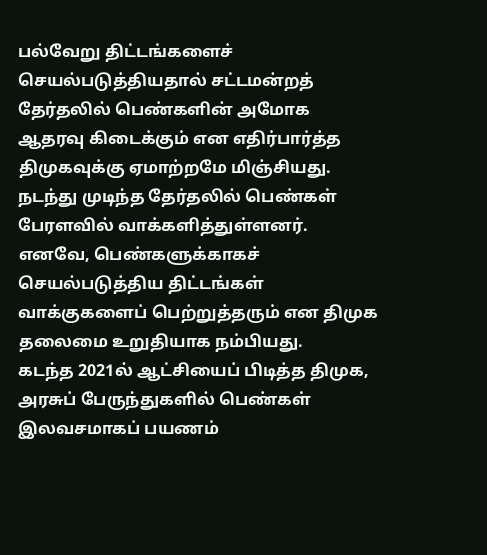பல்வேறு திட்டங்களைச் செயல்படுத்தியதால் சட்டமன்றத் தேர்தலில் பெண்களின் அமோக ஆதரவு கிடைக்கும் என எதிர்பார்த்த திமுகவுக்கு ஏமாற்றமே மிஞ்சியது.
நடந்து முடிந்த தேர்தலில் பெண்கள் பேரளவில் வாக்களித்துள்ளனர். எனவே, பெண்களுக்காகச் செயல்படுத்திய திட்டங்கள் வாக்குகளைப் பெற்றுத்தரும் என திமுக தலைமை உறுதியாக நம்பியது.
கடந்த 2021ல் ஆட்சியைப் பிடித்த திமுக, அரசுப் பேருந்துகளில் பெண்கள் இலவசமாகப் பயணம்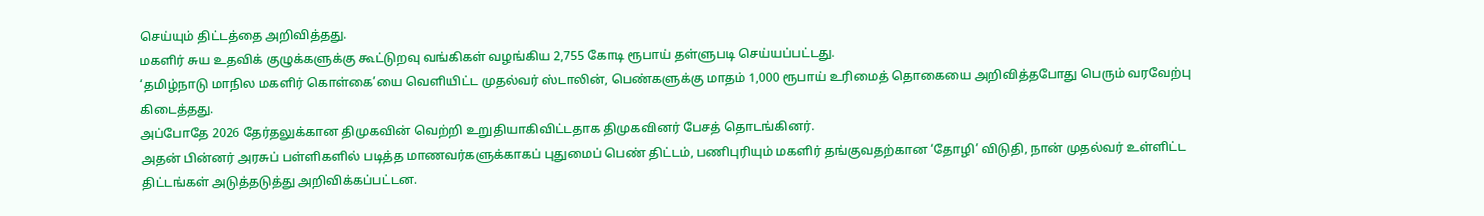செய்யும் திட்டத்தை அறிவித்தது.
மகளிர் சுய உதவிக் குழுக்களுக்கு கூட்டுறவு வங்கிகள் வழங்கிய 2,755 கோடி ரூபாய் தள்ளுபடி செய்யப்பட்டது.
‘தமிழ்நாடு மாநில மகளிர் கொள்கை’யை வெளியிட்ட முதல்வர் ஸ்டாலின், பெண்களுக்கு மாதம் 1,000 ரூபாய் உரிமைத் தொகையை அறிவித்தபோது பெரும் வரவேற்பு கிடைத்தது.
அப்போதே 2026 தேர்தலுக்கான திமுகவின் வெற்றி உறுதியாகிவிட்டதாக திமுகவினர் பேசத் தொடங்கினர்.
அதன் பின்னர் அரசுப் பள்ளிகளில் படித்த மாணவர்களுக்காகப் புதுமைப் பெண் திட்டம், பணிபுரியும் மகளிர் தங்குவதற்கான ‘தோழி’ விடுதி, நான் முதல்வர் உள்ளிட்ட திட்டங்கள் அடுத்தடுத்து அறிவிக்கப்பட்டன.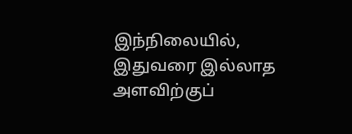இந்நிலையில், இதுவரை இல்லாத அளவிற்குப்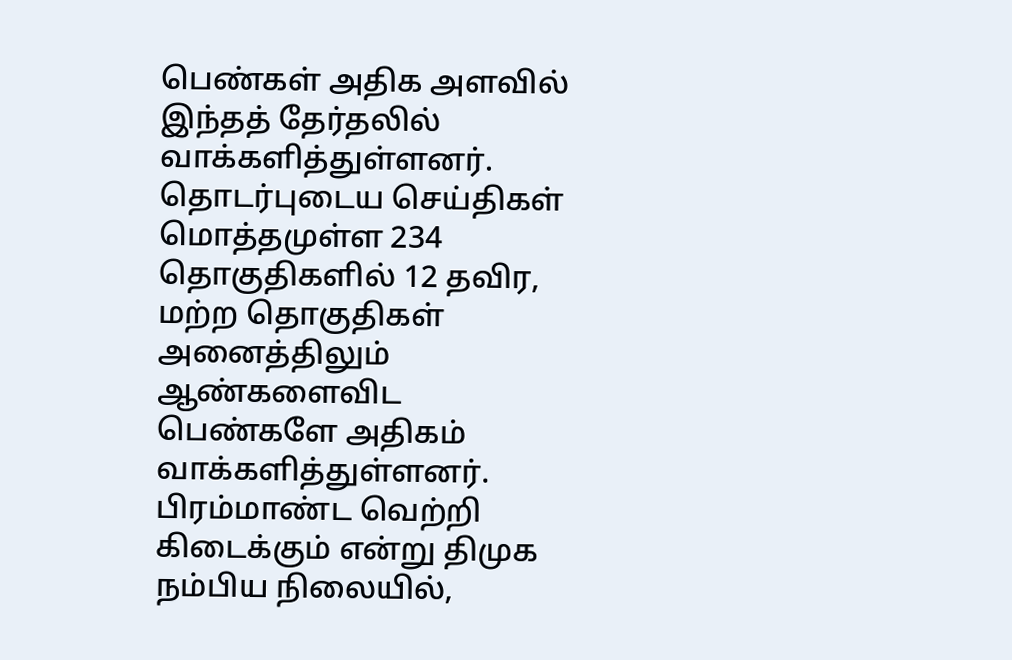பெண்கள் அதிக அளவில் இந்தத் தேர்தலில் வாக்களித்துள்ளனர்.
தொடர்புடைய செய்திகள்
மொத்தமுள்ள 234 தொகுதிகளில் 12 தவிர, மற்ற தொகுதிகள் அனைத்திலும் ஆண்களைவிட பெண்களே அதிகம் வாக்களித்துள்ளனர்.
பிரம்மாண்ட வெற்றி கிடைக்கும் என்று திமுக நம்பிய நிலையில்,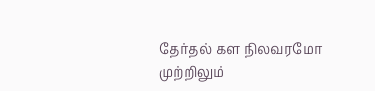தேர்தல் கள நிலவரமோ முற்றிலும்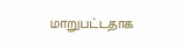மாறுபட்டதாக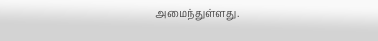அமைந்துள்ளது.